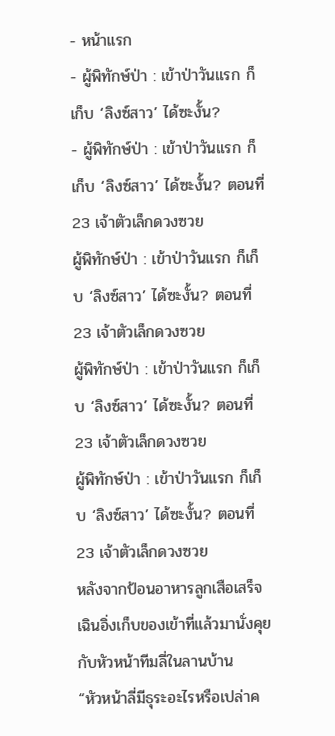- หน้าแรก
- ผู้พิทักษ์ป่า : เข้าป่าวันแรก ก็เก็บ ‘ลิงซ์สาว’ ได้ซะงั้น?
- ผู้พิทักษ์ป่า : เข้าป่าวันแรก ก็เก็บ ‘ลิงซ์สาว’ ได้ซะงั้น? ตอนที่ 23 เจ้าตัวเล็กดวงซวย
ผู้พิทักษ์ป่า : เข้าป่าวันแรก ก็เก็บ ‘ลิงซ์สาว’ ได้ซะงั้น? ตอนที่ 23 เจ้าตัวเล็กดวงซวย
ผู้พิทักษ์ป่า : เข้าป่าวันแรก ก็เก็บ ‘ลิงซ์สาว’ ได้ซะงั้น? ตอนที่ 23 เจ้าตัวเล็กดวงซวย
ผู้พิทักษ์ป่า : เข้าป่าวันแรก ก็เก็บ ‘ลิงซ์สาว’ ได้ซะงั้น? ตอนที่ 23 เจ้าตัวเล็กดวงซวย
หลังจากป้อนอาหารลูกเสือเสร็จ เฉินอิ่งเก็บของเข้าที่แล้วมานั่งคุยกับหัวหน้าทีมลี่ในลานบ้าน
“หัวหน้าลี่มีธุระอะไรหรือเปล่าค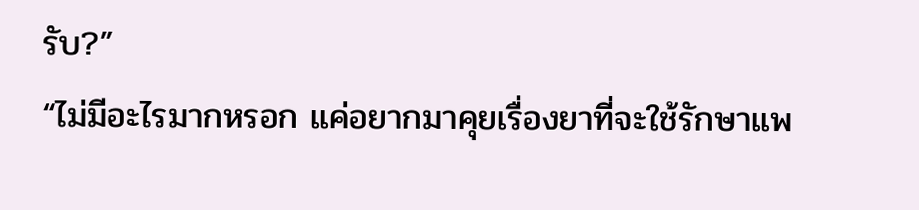รับ?”
“ไม่มีอะไรมากหรอก แค่อยากมาคุยเรื่องยาที่จะใช้รักษาแพ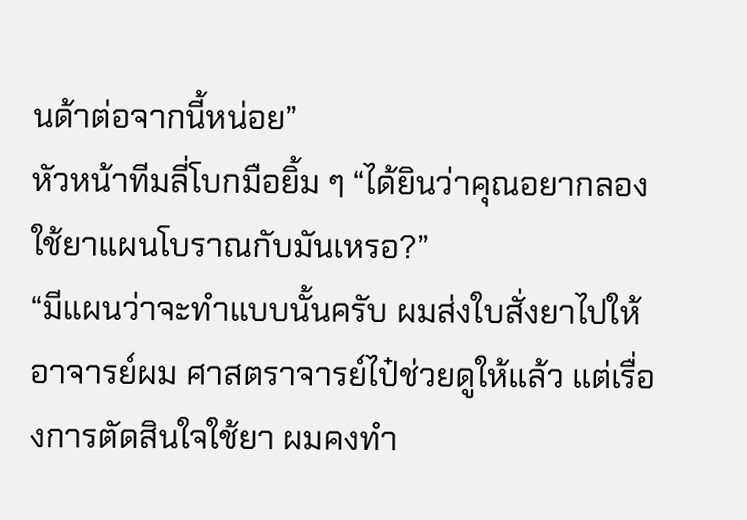นด้าต่อจากนี้หน่อย”
หัวหน้าทีมลี่โบกมือยิ้ม ๆ “ได้ยินว่าคุณอยากลองใช้ยาแผนโบราณกับมันเหรอ?”
“มีแผนว่าจะทำแบบนั้นครับ ผมส่งใบสั่งยาไปให้อาจารย์ผม ศาสตราจารย์ไป๋ช่วยดูให้แล้ว แต่เรื่องการตัดสินใจใช้ยา ผมคงทำ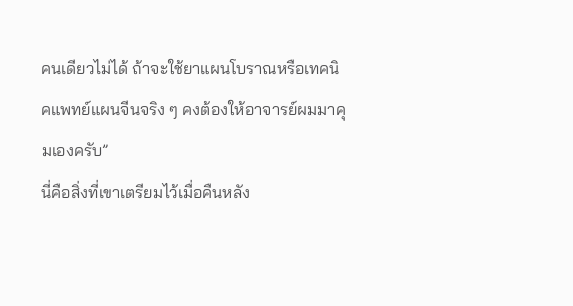คนเดียวไม่ได้ ถ้าจะใช้ยาแผนโบราณหรือเทคนิคแพทย์แผนจีนจริง ๆ คงต้องให้อาจารย์ผมมาคุมเองครับ”
นี่คือสิ่งที่เขาเตรียมไว้เมื่อคืนหลัง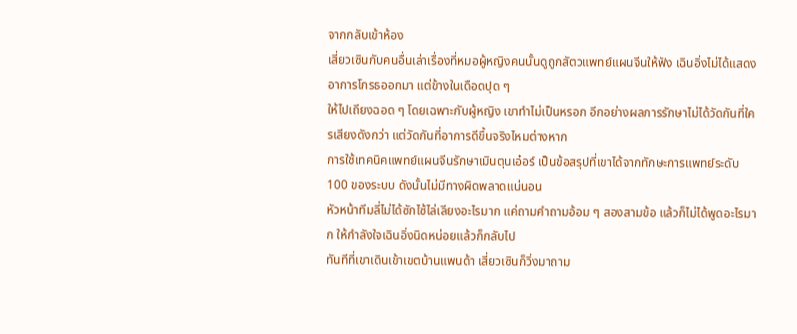จากกลับเข้าห้อง
เสี่ยวเซินกับคนอื่นเล่าเรื่องที่หมอผู้หญิงคนนั้นดูถูกสัตวแพทย์แผนจีนให้ฟัง เฉินอิ่งไม่ได้แสดงอาการโกรธออกมา แต่ข้างในเดือดปุด ๆ
ให้ไปเถียงฉอด ๆ โดยเฉพาะกับผู้หญิง เขาทำไม่เป็นหรอก อีกอย่างผลการรักษาไม่ได้วัดกันที่ใครเสียงดังกว่า แต่วัดกันที่อาการดีขึ้นจริงไหมต่างหาก
การใช้เทคนิคแพทย์แผนจีนรักษาเมินตุนเอ๋อร์ เป็นข้อสรุปที่เขาได้จากทักษะการแพทย์ระดับ 100 ของระบบ ดังนั้นไม่มีทางผิดพลาดแน่นอน
หัวหน้าทีมลี่ไม่ได้ซักไซ้ไล่เลียงอะไรมาก แค่ถามคำถามอ้อม ๆ สองสามข้อ แล้วก็ไม่ได้พูดอะไรมาก ให้กำลังใจเฉินอิ่งนิดหน่อยแล้วก็กลับไป
ทันทีที่เขาเดินเข้าเขตบ้านแพนด้า เสี่ยวเซินก็วิ่งมาถาม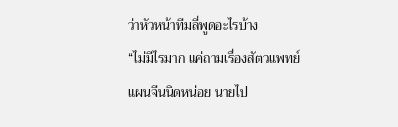ว่าหัวหน้าทีมลี่พูดอะไรบ้าง
“ไม่มีไรมาก แค่ถามเรื่องสัตวแพทย์แผนจีนนิดหน่อย นายไป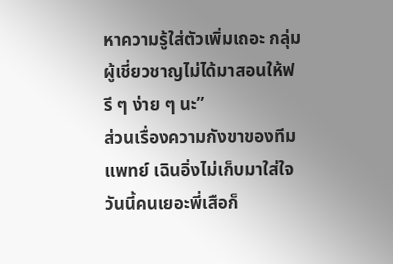หาความรู้ใส่ตัวเพิ่มเถอะ กลุ่มผู้เชี่ยวชาญไม่ได้มาสอนให้ฟรี ๆ ง่าย ๆ นะ”
ส่วนเรื่องความกังขาของทีมแพทย์ เฉินอิ่งไม่เก็บมาใส่ใจ
วันนี้คนเยอะพี่เสือก็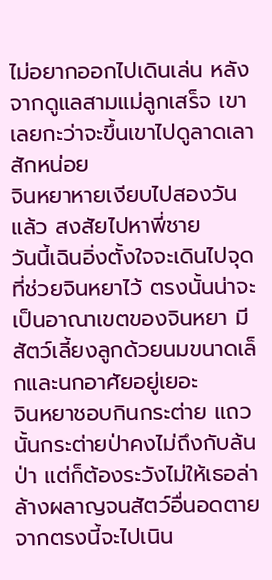ไม่อยากออกไปเดินเล่น หลังจากดูแลสามแม่ลูกเสร็จ เขาเลยกะว่าจะขึ้นเขาไปดูลาดเลาสักหน่อย
จินหยาหายเงียบไปสองวันแล้ว สงสัยไปหาพี่ชาย
วันนี้เฉินอิ่งตั้งใจจะเดินไปจุดที่ช่วยจินหยาไว้ ตรงนั้นน่าจะเป็นอาณาเขตของจินหยา มีสัตว์เลี้ยงลูกด้วยนมขนาดเล็กและนกอาศัยอยู่เยอะ
จินหยาชอบกินกระต่าย แถวนั้นกระต่ายป่าคงไม่ถึงกับล้นป่า แต่ก็ต้องระวังไม่ให้เธอล่าล้างผลาญจนสัตว์อื่นอดตาย
จากตรงนี้จะไปเนิน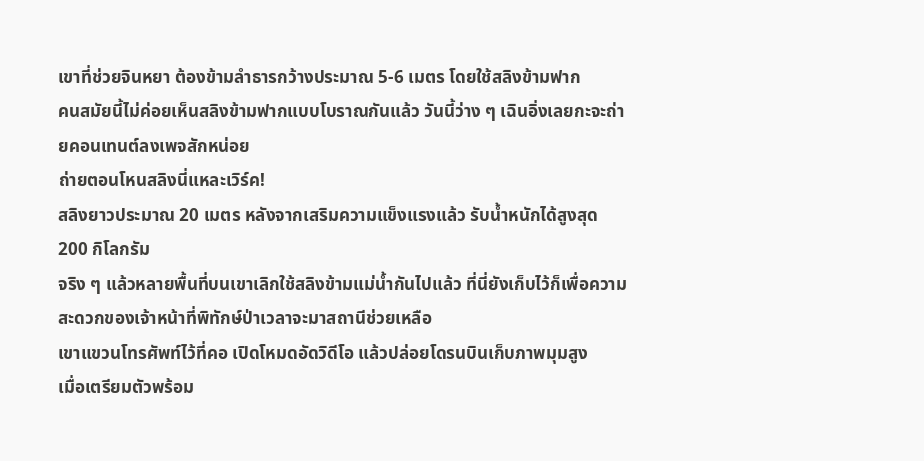เขาที่ช่วยจินหยา ต้องข้ามลำธารกว้างประมาณ 5-6 เมตร โดยใช้สลิงข้ามฟาก
คนสมัยนี้ไม่ค่อยเห็นสลิงข้ามฟากแบบโบราณกันแล้ว วันนี้ว่าง ๆ เฉินอิ่งเลยกะจะถ่ายคอนเทนต์ลงเพจสักหน่อย
ถ่ายตอนโหนสลิงนี่แหละเวิร์ค!
สลิงยาวประมาณ 20 เมตร หลังจากเสริมความแข็งแรงแล้ว รับน้ำหนักได้สูงสุด 200 กิโลกรัม
จริง ๆ แล้วหลายพื้นที่บนเขาเลิกใช้สลิงข้ามแม่น้ำกันไปแล้ว ที่นี่ยังเก็บไว้ก็เพื่อความสะดวกของเจ้าหน้าที่พิทักษ์ป่าเวลาจะมาสถานีช่วยเหลือ
เขาแขวนโทรศัพท์ไว้ที่คอ เปิดโหมดอัดวิดีโอ แล้วปล่อยโดรนบินเก็บภาพมุมสูง
เมื่อเตรียมตัวพร้อม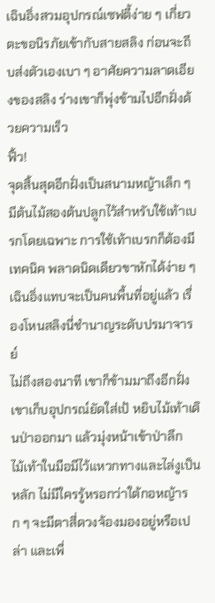เฉินอิ่งสวมอุปกรณ์เซฟตี้ง่าย ๆ เกี่ยวตะขอนิรภัยเข้ากับสายสลิง ก่อนจะถีบส่งตัวเองเบา ๆ อาศัยความลาดเอียงของสลิง ร่างเขาก็พุ่งข้ามไปอีกฝั่งด้วยความเร็ว
ฟิ้ว!
จุดสิ้นสุดอีกฝั่งเป็นสนามหญ้าเล็ก ๆ มีต้นไม้สองต้นปลูกไว้สำหรับใช้เท้าเบรกโดยเฉพาะ การใช้เท้าเบรกก็ต้องมีเทคนิค พลาดนิดเดียวขาหักได้ง่าย ๆ
เฉินอิ่งแทบจะเป็นคนพื้นที่อยู่แล้ว เรื่องโหนสลิงนี่ชำนาญระดับปรมาจารย์
ไม่ถึงสองนาที เขาก็ข้ามมาถึงอีกฝั่ง เขาเก็บอุปกรณ์ยัดใส่เป้ หยิบไม้เท้าเดินป่าออกมา แล้วมุ่งหน้าเข้าป่าลึก
ไม้เท้าในมือมีไว้แหวกทางและไล่งูเป็นหลัก ไม่มีใครรู้หรอกว่าใต้กอหญ้ารก ๆ จะมีตาสี่ดวงจ้องมองอยู่หรือเปล่า และเพื่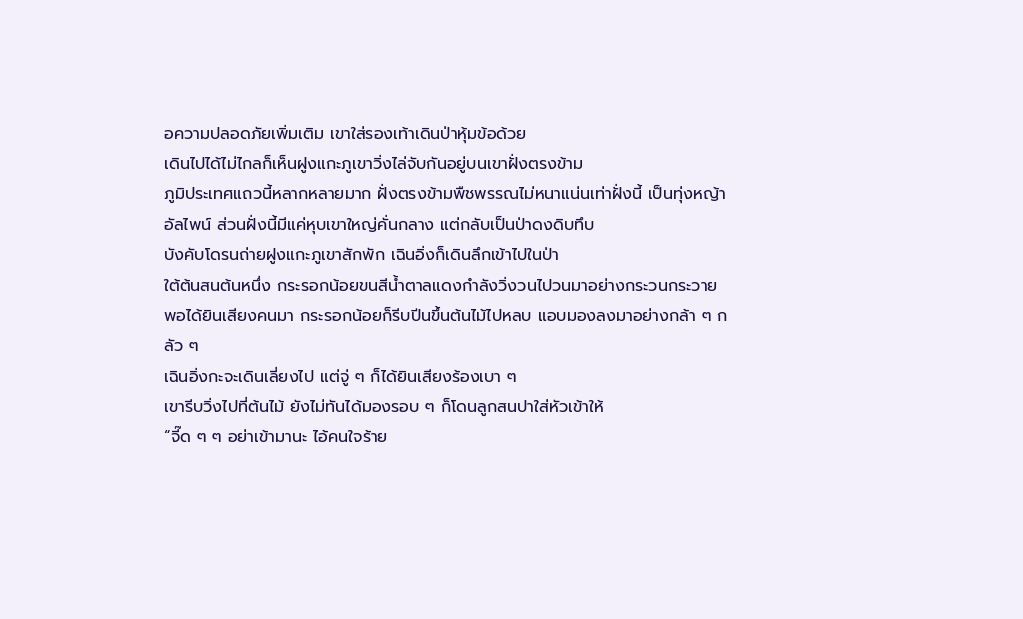อความปลอดภัยเพิ่มเติม เขาใส่รองเท้าเดินป่าหุ้มข้อด้วย
เดินไปได้ไม่ไกลก็เห็นฝูงแกะภูเขาวิ่งไล่จับกันอยู่บนเขาฝั่งตรงข้าม
ภูมิประเทศแถวนี้หลากหลายมาก ฝั่งตรงข้ามพืชพรรณไม่หนาแน่นเท่าฝั่งนี้ เป็นทุ่งหญ้าอัลไพน์ ส่วนฝั่งนี้มีแค่หุบเขาใหญ่คั่นกลาง แต่กลับเป็นป่าดงดิบทึบ
บังคับโดรนถ่ายฝูงแกะภูเขาสักพัก เฉินอิ่งก็เดินลึกเข้าไปในป่า
ใต้ต้นสนต้นหนึ่ง กระรอกน้อยขนสีน้ำตาลแดงกำลังวิ่งวนไปวนมาอย่างกระวนกระวาย
พอได้ยินเสียงคนมา กระรอกน้อยก็รีบปีนขึ้นต้นไม้ไปหลบ แอบมองลงมาอย่างกล้า ๆ กลัว ๆ
เฉินอิ่งกะจะเดินเลี่ยงไป แต่จู่ ๆ ก็ได้ยินเสียงร้องเบา ๆ
เขารีบวิ่งไปที่ต้นไม้ ยังไม่ทันได้มองรอบ ๆ ก็โดนลูกสนปาใส่หัวเข้าให้
“จี๊ด ๆ ๆ อย่าเข้ามานะ ไอ้คนใจร้าย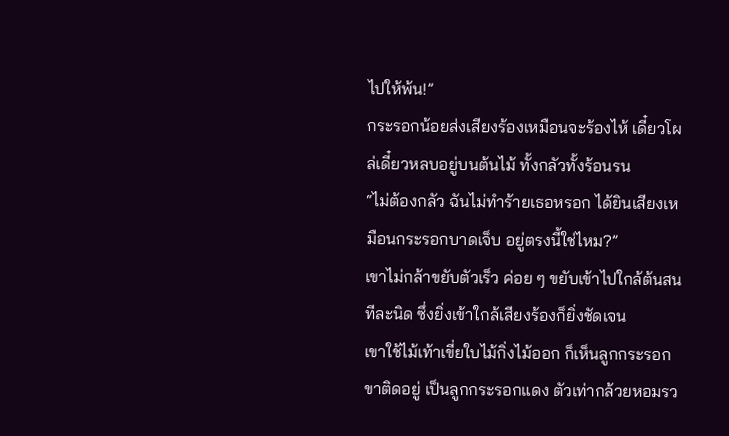ไปให้พ้น!”
กระรอกน้อยส่งเสียงร้องเหมือนจะร้องไห้ เดี๋ยวโผล่เดี๋ยวหลบอยู่บนต้นไม้ ทั้งกลัวทั้งร้อนรน
“ไม่ต้องกลัว ฉันไม่ทำร้ายเธอหรอก ได้ยินเสียงเหมือนกระรอกบาดเจ็บ อยู่ตรงนี้ใช่ไหม?”
เขาไม่กล้าขยับตัวเร็ว ค่อย ๆ ขยับเข้าไปใกล้ต้นสนทีละนิด ซึ่งยิ่งเข้าใกล้เสียงร้องก็ยิ่งชัดเจน
เขาใช้ไม้เท้าเขี่ยใบไม้กิ่งไม้ออก ก็เห็นลูกกระรอกขาติดอยู่ เป็นลูกกระรอกแดง ตัวเท่ากล้วยหอมรว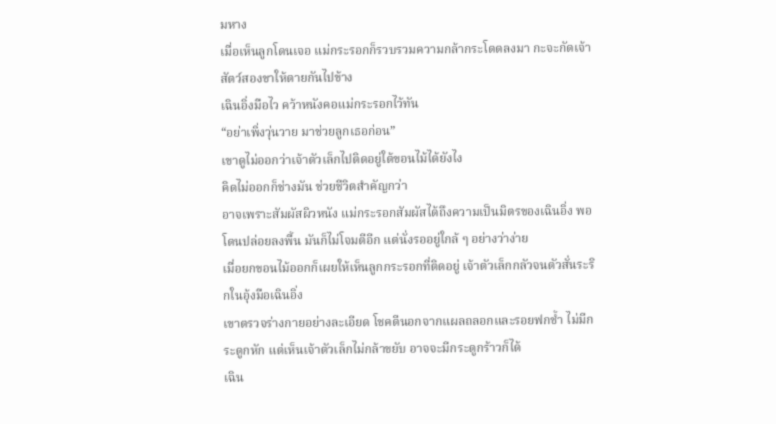มหาง
เมื่อเห็นลูกโดนเจอ แม่กระรอกก็รวบรวมความกล้ากระโดดลงมา กะจะกัดเจ้าสัตว์สองขาให้ตายกันไปข้าง
เฉินอิ่งมือไว คว้าหนังคอแม่กระรอกไว้ทัน
“อย่าเพิ่งวุ่นวาย มาช่วยลูกเธอก่อน”
เขาดูไม่ออกว่าเจ้าตัวเล็กไปติดอยู่ใต้ขอนไม้ได้ยังไง
คิดไม่ออกก็ช่างมัน ช่วยชีวิตสำคัญกว่า
อาจเพราะสัมผัสผิวหนัง แม่กระรอกสัมผัสได้ถึงความเป็นมิตรของเฉินอิ่ง พอโดนปล่อยลงพื้น มันก็ไม่โจมตีอีก แต่นั่งรออยู่ใกล้ ๆ อย่างว่าง่าย
เมื่อยกขอนไม้ออกก็เผยให้เห็นลูกกระรอกที่ติดอยู่ เจ้าตัวเล็กกลัวจนตัวสั่นระริกในอุ้งมือเฉินอิ่ง
เขาตรวจร่างกายอย่างละเอียด โชคดีนอกจากแผลถลอกและรอยฟกช้ำ ไม่มีกระดูกหัก แต่เห็นเจ้าตัวเล็กไม่กล้าขยับ อาจจะมีกระดูกร้าวก็ได้
เฉิน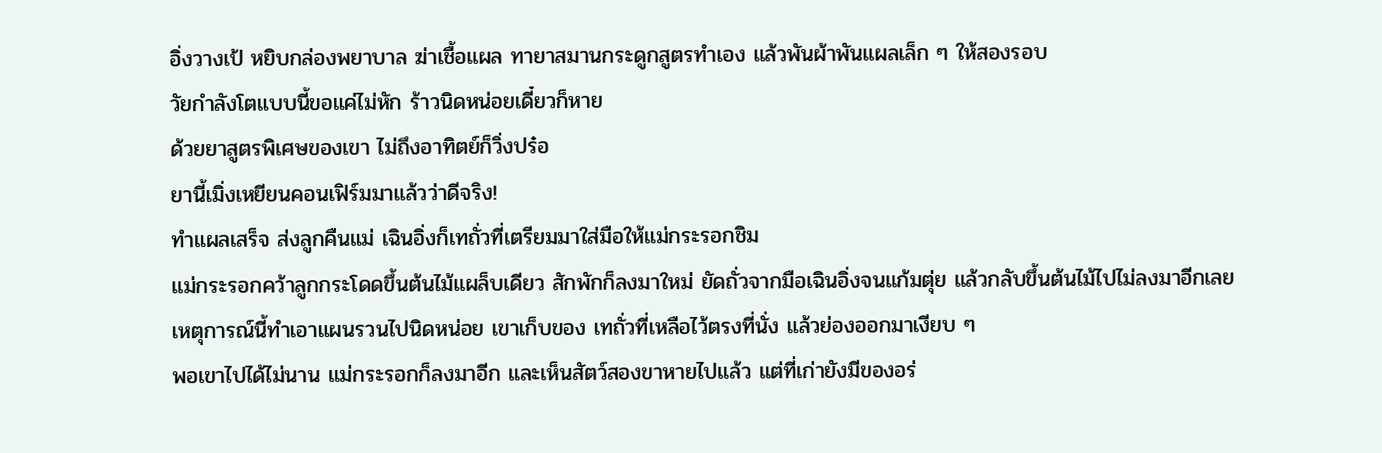อิ่งวางเป้ หยิบกล่องพยาบาล ฆ่าเชื้อแผล ทายาสมานกระดูกสูตรทำเอง แล้วพันผ้าพันแผลเล็ก ๆ ให้สองรอบ
วัยกำลังโตแบบนี้ขอแค่ไม่หัก ร้าวนิดหน่อยเดี๋ยวก็หาย
ด้วยยาสูตรพิเศษของเขา ไม่ถึงอาทิตย์ก็วิ่งปร๋อ
ยานี้เมิ่งเหยียนคอนเฟิร์มมาแล้วว่าดีจริง!
ทำแผลเสร็จ ส่งลูกคืนแม่ เฉินอิ่งก็เทถั่วที่เตรียมมาใส่มือให้แม่กระรอกชิม
แม่กระรอกคว้าลูกกระโดดขึ้นต้นไม้แผล็บเดียว สักพักก็ลงมาใหม่ ยัดถั่วจากมือเฉินอิ่งจนแก้มตุ่ย แล้วกลับขึ้นต้นไม้ไปไม่ลงมาอีกเลย
เหตุการณ์นี้ทำเอาแผนรวนไปนิดหน่อย เขาเก็บของ เทถั่วที่เหลือไว้ตรงที่นั่ง แล้วย่องออกมาเงียบ ๆ
พอเขาไปได้ไม่นาน แม่กระรอกก็ลงมาอีก และเห็นสัตว์สองขาหายไปแล้ว แต่ที่เก่ายังมีของอร่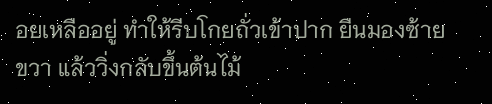อยเหลืออยู่ ทำให้รีบโกยถั่วเข้าปาก ยืนมองซ้ายขวา แล้ววิ่งกลับขึ้นต้นไม้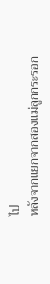ไป
หลังจากแยกจากสองแม่ลูกกระรอก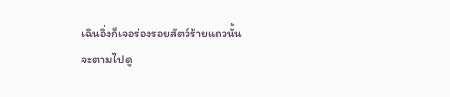เฉินอิ่งก็เจอร่องรอยสัตว์ร้ายแถวนั้น
จะตามไปดู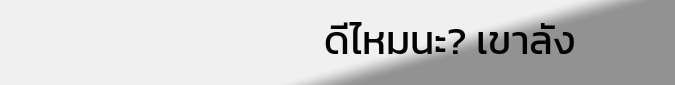ดีไหมนะ? เขาลัง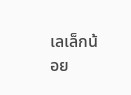เลเล็กน้อย